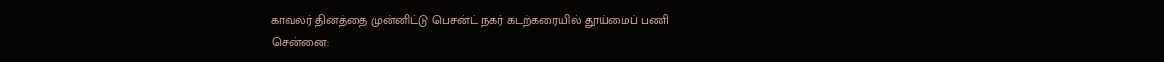காவலர் தினத்தை முன்னிட்டு பெசன்ட் நகர் கடற்கரையில் தூய்மைப் பணி
சென்னை: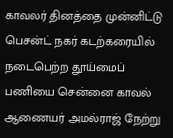காவலர் தினத்தை முன்னிட்டு பெசன்ட் நகர் கடற்கரையில் நடைபெற்ற தூய்மைப் பணியை சென்னை காவல் ஆணையர் அமல்ராஜ் நேற்று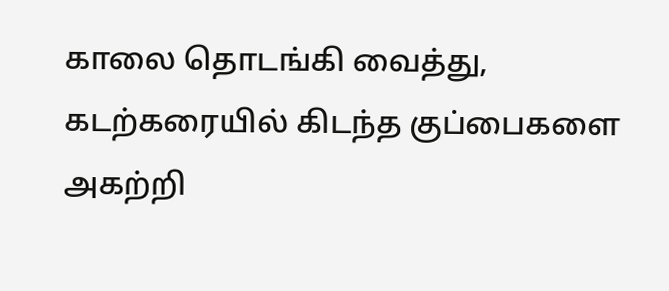காலை தொடங்கி வைத்து, கடற்கரையில் கிடந்த குப்பைகளை அகற்றி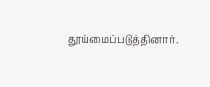தூய்மைப்படுத்தினார்.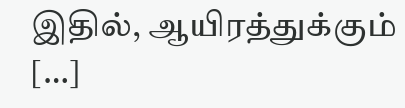இதில், ஆயிரத்துக்கும் […]